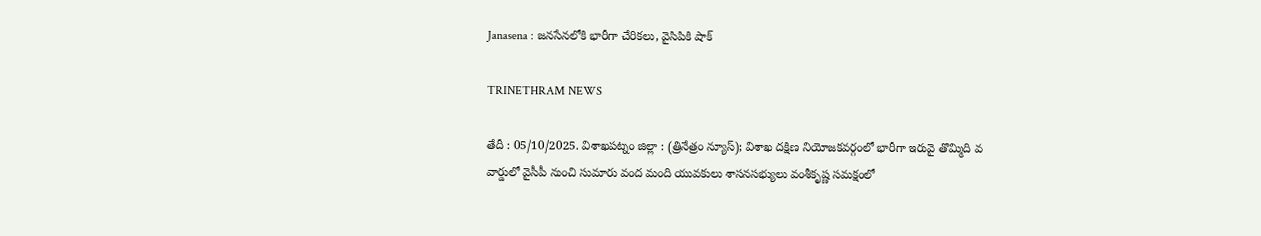Janasena : జనసేనలోకి భారీగా చేరికలు, వైసిపికి షాక్

TRINETHRAM NEWS

తేదీ : 05/10/2025. విశాఖపట్నం జిల్లా : (త్రినేత్రం న్యూస్); విశాఖ దక్షిణ నియోజకవర్గంలో భారీగా ఇరువై తొమ్మిది వ వార్డులో వైసీపీ నుంచి సుమారు వంద మంది యువకులు శాసనసభ్యులు వంశీకృష్ణ సమక్షంలో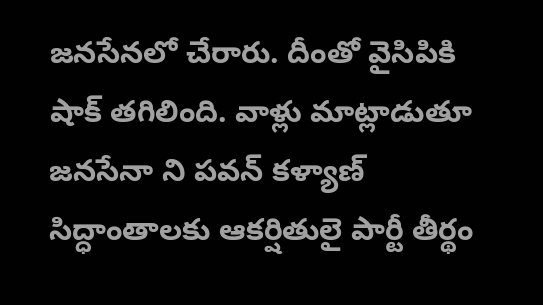జనసేనలో చేరారు. దీంతో వైసిపికి షాక్ తగిలింది. వాళ్లు మాట్లాడుతూ జనసేనా ని పవన్ కళ్యాణ్ సిద్ధాంతాలకు ఆకర్షితులై పార్టీ తీర్థం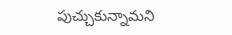పుచ్చుకున్నామని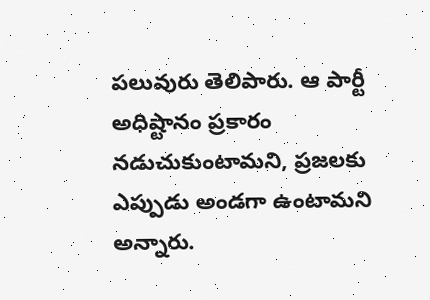పలువురు తెలిపారు. ఆ పార్టీ అధిష్టానం ప్రకారం నడుచుకుంటామని, ప్రజలకు ఎప్పుడు అండగా ఉంటామని అన్నారు.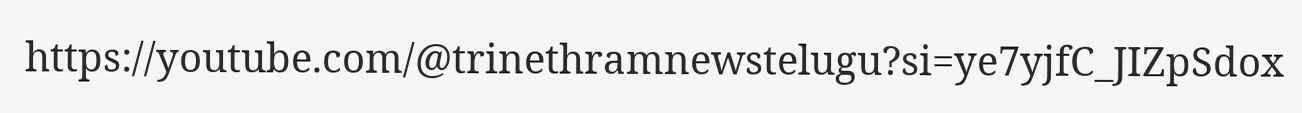https://youtube.com/@trinethramnewstelugu?si=ye7yjfC_JIZpSdox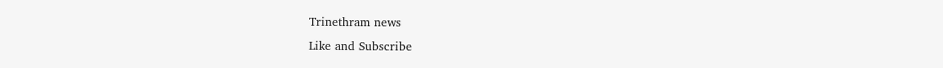Trinethram news
Like and Subscribe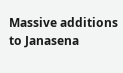Massive additions to Janasena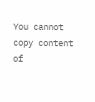You cannot copy content of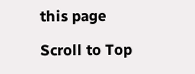this page

Scroll to Top